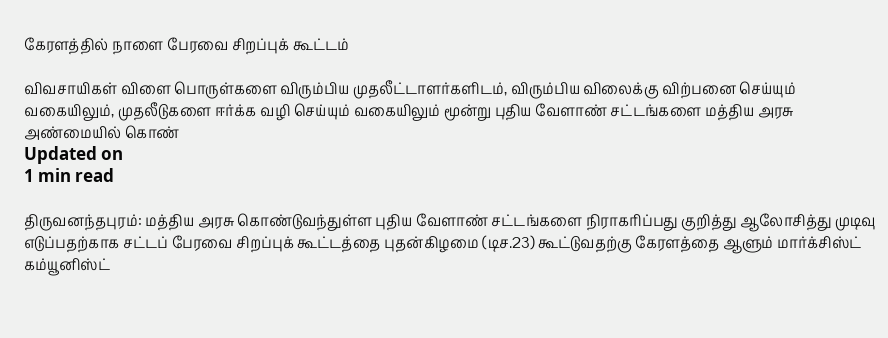கேரளத்தில் நாளை பேரவை சிறப்புக் கூட்டம்

விவசாயிகள் விளை பொருள்களை விரும்பிய முதலீட்டாளர்களிடம், விரும்பிய விலைக்கு விற்பனை செய்யும் வகையிலும், முதலீடுகளை ஈர்க்க வழி செய்யும் வகையிலும் மூன்று புதிய வேளாண் சட்டங்களை மத்திய அரசு அண்மையில் கொண்
Updated on
1 min read

திருவனந்தபுரம்: மத்திய அரசு கொண்டுவந்துள்ள புதிய வேளாண் சட்டங்களை நிராகரிப்பது குறித்து ஆலோசித்து முடிவு எடுப்பதற்காக சட்டப் பேரவை சிறப்புக் கூட்டத்தை புதன்கிழமை (டிச.23) கூட்டுவதற்கு கேரளத்தை ஆளும் மார்க்சிஸ்ட் கம்யூனிஸ்ட்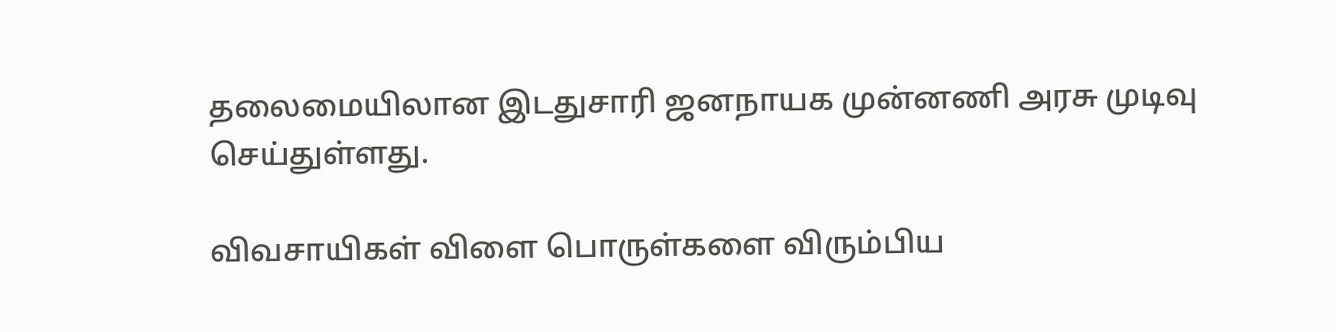தலைமையிலான இடதுசாரி ஜனநாயக முன்னணி அரசு முடிவு செய்துள்ளது.

விவசாயிகள் விளை பொருள்களை விரும்பிய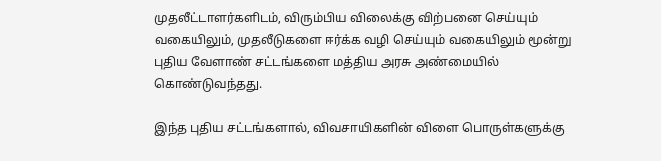முதலீட்டாளர்களிடம், விரும்பிய விலைக்கு விற்பனை செய்யும் வகையிலும், முதலீடுகளை ஈர்க்க வழி செய்யும் வகையிலும் மூன்று புதிய வேளாண் சட்டங்களை மத்திய அரசு அண்மையில் கொண்டுவந்தது.

இந்த புதிய சட்டங்களால், விவசாயிகளின் விளை பொருள்களுக்கு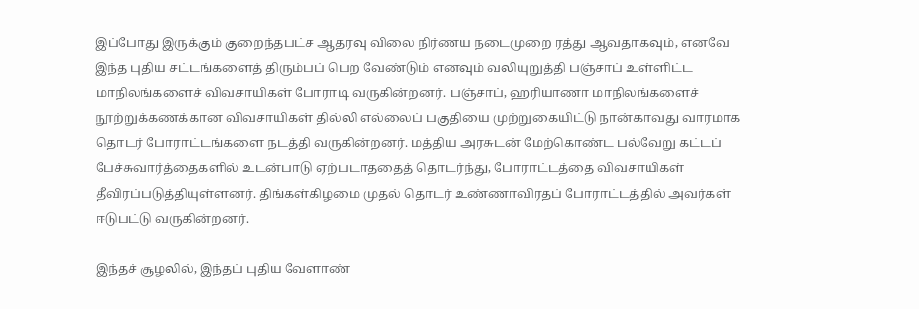இப்போது இருக்கும் குறைந்தபட்ச ஆதரவு விலை நிர்ணய நடைமுறை ரத்து ஆவதாகவும், எனவே இந்த புதிய சட்டங்களைத் திரும்பப் பெற வேண்டும் எனவும் வலியுறுத்தி பஞ்சாப் உள்ளிட்ட மாநிலங்களைச் விவசாயிகள் போராடி வருகின்றனர். பஞ்சாப், ஹரியாணா மாநிலங்களைச் நூற்றுக்கணக்கான விவசாயிகள் தில்லி எல்லைப் பகுதியை முற்றுகையிட்டு நான்காவது வாரமாக தொடர் போராட்டங்களை நடத்தி வருகின்றனர். மத்திய அரசுடன் மேற்கொண்ட பல்வேறு கட்டப் பேச்சுவார்த்தைகளில் உடன்பாடு ஏற்படாததைத் தொடர்ந்து, போராட்டத்தை விவசாயிகள் தீவிரப்படுத்தியுள்ளனர். திங்கள்கிழமை முதல் தொடர் உண்ணாவிரதப் போராட்டத்தில் அவர்கள் ஈடுபட்டு வருகின்றனர்.

இந்தச் சூழலில், இந்தப் புதிய வேளாண்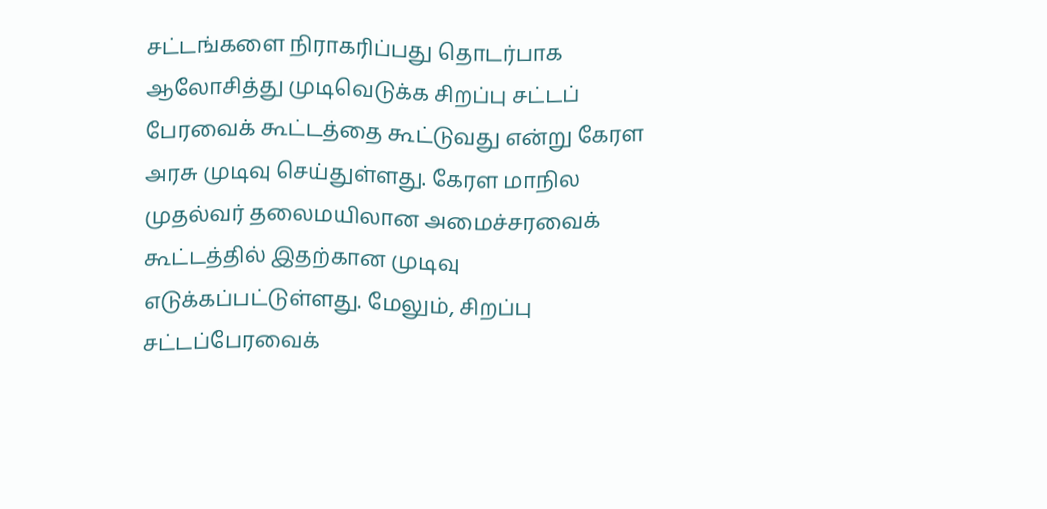சட்டங்களை நிராகரிப்பது தொடர்பாக ஆலோசித்து முடிவெடுக்க சிறப்பு சட்டப் பேரவைக் கூட்டத்தை கூட்டுவது என்று கேரள அரசு முடிவு செய்துள்ளது. கேரள மாநில முதல்வர் தலைமயிலான அமைச்சரவைக் கூட்டத்தில் இதற்கான முடிவு எடுக்கப்பட்டுள்ளது. மேலும், சிறப்பு சட்டப்பேரவைக்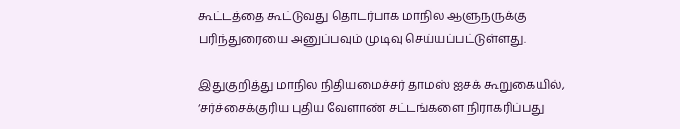கூட்டத்தை கூட்டுவது தொடர்பாக மாநில ஆளுநருக்கு பரிந்துரையை அனுப்பவும் முடிவு செய்யப்பட்டுள்ளது.

இதுகுறித்து மாநில நிதியமைச்சர் தாமஸ் ஐசக் கூறுகையில், ‘சர்ச்சைக்குரிய புதிய வேளாண் சட்டங்களை நிராகரிப்பது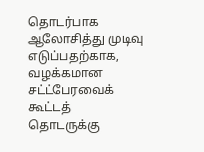தொடர்பாக ஆலோசித்து முடிவு எடுப்பதற்காக, வழக்கமான சட்ட்பேரவைக் கூட்டத் தொடருக்கு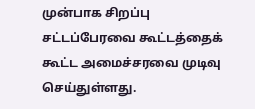முன்பாக சிறப்பு சட்டப்பேரவை கூட்டத்தைக் கூட்ட அமைச்சரவை முடிவு செய்துள்ளது.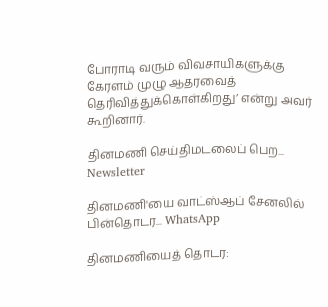போராடி வரும் விவசாயிகளுக்கு கேரளம் முழு ஆதரவைத் தெரிவித்துக்கொள்கிறது’ என்று அவர் கூறினார்.

தினமணி செய்திமடலைப் பெற... Newsletter

தினமணி'யை வாட்ஸ்ஆப் சேனலில் பின்தொடர... WhatsApp

தினமணியைத் தொடர: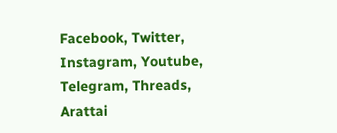Facebook, Twitter, Instagram, Youtube, Telegram, Threads, Arattai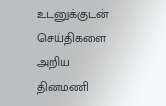உடனுக்குடன் செய்திகளை அறிய தினமணி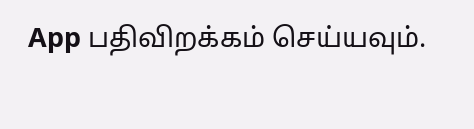App பதிவிறக்கம் செய்யவும்.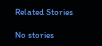Related Stories

No stories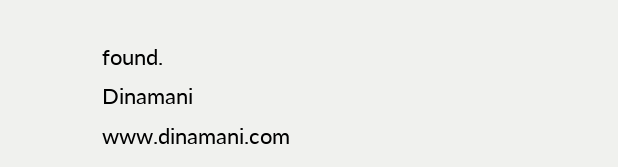found.
Dinamani
www.dinamani.com